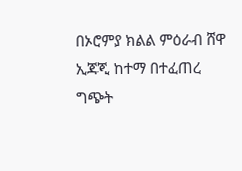በኦሮምያ ክልል ምዕራብ ሸዋ ኢጃጂ ከተማ በተፈጠረ ግጭት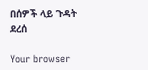በሰዎች ላይ ጉዳት ደረሰ

Your browser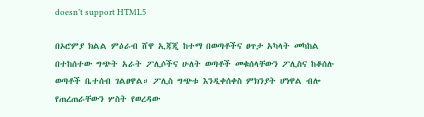doesn’t support HTML5

በኦሮምያ ክልል ምዕራብ ሸዋ ኢጃጂ ከተማ በወጣቶችና ፀጥታ አካላት መካከል በተከሰተው ግጭት አራት ፖሊሶችና ሁለት ወጣቶች መቁሰላቸውን ፖሊስና ከቆሰሉ ወጣቶች ቤተሰብ ገልፀዋል። ፖሊስ ግጭቱ እንዲቀሰቀስ ምክንያት ሆነዋል ብሎ የጠረጠራቸውን ሦስት የወረዳው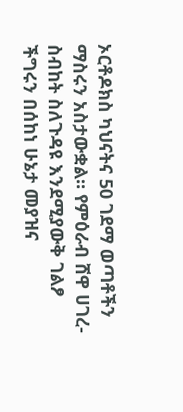ኦርቶዶክስ ካህናትና 50 ገደማ ወጣቶችን ማስሩን አስታውቋል። የምዕራብ ሸዋ ሀገረ-ስብከት ስለጉዳዩ እንደሚያውቅ ገልፆ ችግሩን በሰከነ ሁኔታ መያዝና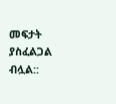መፍታት ያስፈልጋል ብሏል::